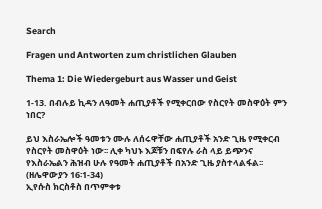Search

Fragen und Antworten zum christlichen Glauben

Thema 1: Die Wiedergeburt aus Wasser und Geist

1-13. በብሉይ ኪዳን ለዓመት ሐጢያቶች የሚቀርበው የስርየት መስዋዕት ምን ነበር?

ይህ እስራኤሎች ዓመቱን ሙሉ ለሰሩዋቸው ሐጢያቶች አንድ ጊዜ የሚቀርብ የስርየት መስዋዕት ነው፡፡ ሊቀ ካህኑ እጆቹን በፍየሉ ራስ ላይ ይጭንና የእስራኤልን ሕዝብ ሁሉ የዓመት ሐጢያቶች በአንድ ጊዜ ያስተላልፋል፡፡ (ዘሌዋውያን 16፡1-34)
ኢየሱስ ክርስቶስ በጥምቀቱ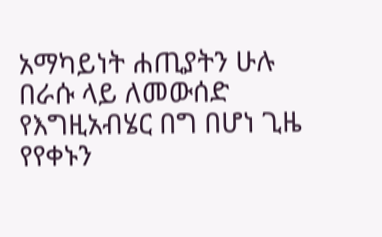አማካይነት ሐጢያትን ሁሉ በራሱ ላይ ለመውሰድ የእግዚአብሄር በግ በሆነ ጊዜ የየቀኑን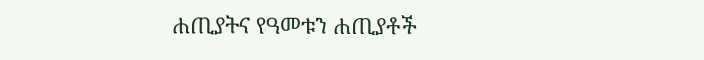ሐጢያትና የዓመቱን ሐጢያቶች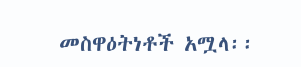መስዋዕትነቶች አሟላ፡፡